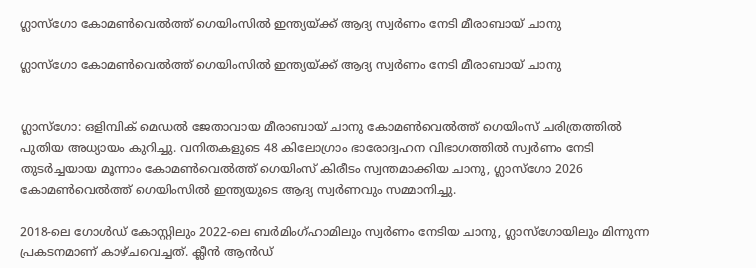ഗ്ലാസ്ഗോ കോമണ്‍വെല്‍ത്ത് ഗെയിംസില്‍ ഇന്ത്യയ്ക്ക് ആദ്യ സ്വര്‍ണം നേടി മീരാബായ് ചാനു

ഗ്ലാസ്ഗോ കോമണ്‍വെല്‍ത്ത് ഗെയിംസില്‍ ഇന്ത്യയ്ക്ക് ആദ്യ സ്വര്‍ണം നേടി മീരാബായ് ചാനു


ഗ്ലാസ്ഗോ: ഒളിമ്പിക് മെഡല്‍ ജേതാവായ മീരാബായ് ചാനു കോമണ്‍വെല്‍ത്ത് ഗെയിംസ് ചരിത്രത്തില്‍ പുതിയ അധ്യായം കുറിച്ചു. വനിതകളുടെ 48 കിലോഗ്രാം ഭാരോദ്വഹന വിഭാഗത്തില്‍ സ്വര്‍ണം നേടി തുടര്‍ച്ചയായ മൂന്നാം കോമണ്‍വെല്‍ത്ത് ഗെയിംസ് കിരീടം സ്വന്തമാക്കിയ ചാനു, ഗ്ലാസ്ഗോ 2026 കോമണ്‍വെല്‍ത്ത് ഗെയിംസില്‍ ഇന്ത്യയുടെ ആദ്യ സ്വര്‍ണവും സമ്മാനിച്ചു.

2018-ലെ ഗോള്‍ഡ് കോസ്റ്റിലും 2022-ലെ ബര്‍മിംഗ്ഹാമിലും സ്വര്‍ണം നേടിയ ചാനു, ഗ്ലാസ്ഗോയിലും മിന്നുന്ന പ്രകടനമാണ് കാഴ്ചവെച്ചത്. ക്ലീന്‍ ആന്‍ഡ്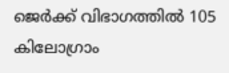ജെര്‍ക്ക് വിഭാഗത്തില്‍ 105 കിലോഗ്രാം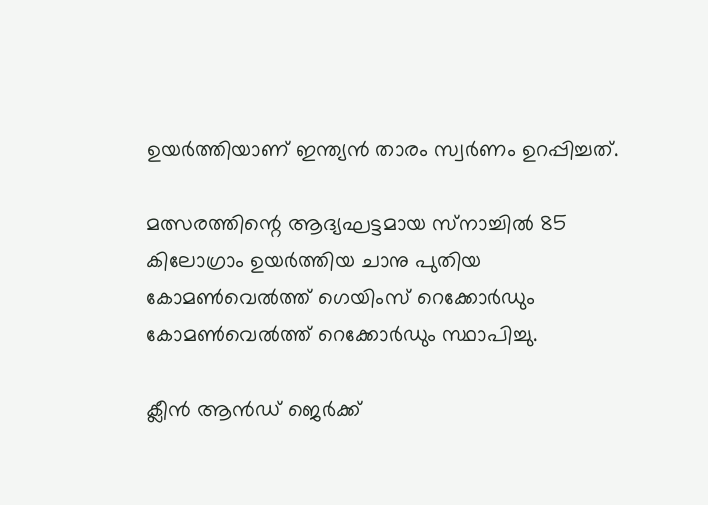ഉയര്‍ത്തിയാണ് ഇന്ത്യന്‍ താരം സ്വര്‍ണം ഉറപ്പിച്ചത്.

മത്സരത്തിന്റെ ആദ്യഘട്ടമായ സ്‌നാച്ചില്‍ 85 കിലോഗ്രാം ഉയര്‍ത്തിയ ചാനു പുതിയ കോമണ്‍വെല്‍ത്ത് ഗെയിംസ് റെക്കോര്‍ഡും കോമണ്‍വെല്‍ത്ത് റെക്കോര്‍ഡും സ്ഥാപിച്ചു.

ക്ലീന്‍ ആന്‍ഡ് ജെര്‍ക്ക്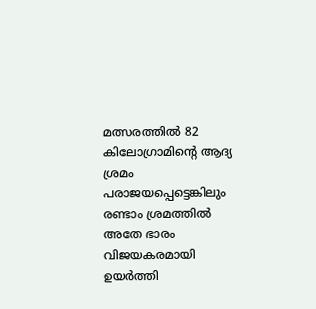മത്സരത്തില്‍ 82 കിലോഗ്രാമിന്റെ ആദ്യ ശ്രമം പരാജയപ്പെട്ടെങ്കിലും രണ്ടാം ശ്രമത്തില്‍ അതേ ഭാരം വിജയകരമായി ഉയര്‍ത്തി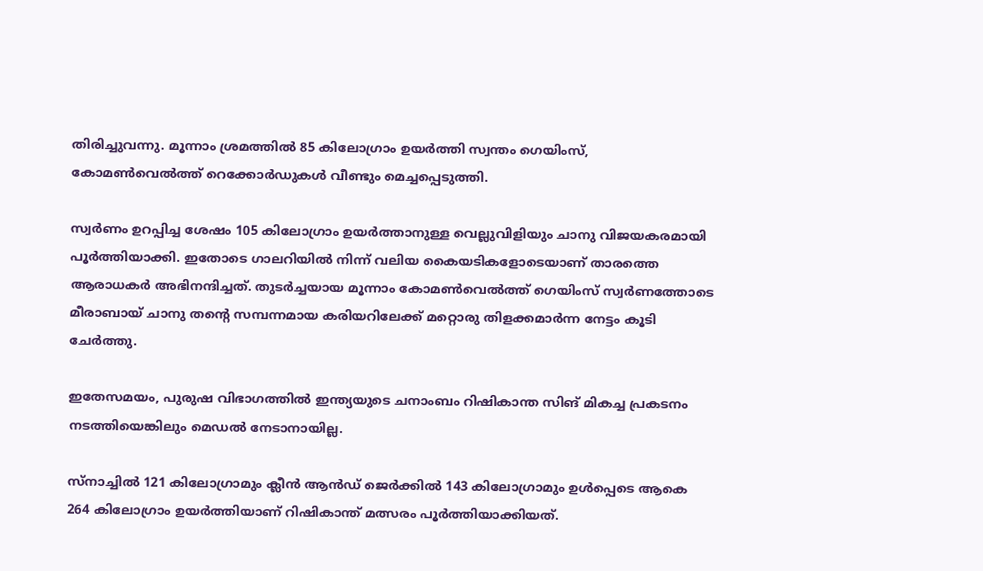തിരിച്ചുവന്നു. മൂന്നാം ശ്രമത്തില്‍ 85 കിലോഗ്രാം ഉയര്‍ത്തി സ്വന്തം ഗെയിംസ്, കോമണ്‍വെല്‍ത്ത് റെക്കോര്‍ഡുകള്‍ വീണ്ടും മെച്ചപ്പെടുത്തി.

സ്വര്‍ണം ഉറപ്പിച്ച ശേഷം 105 കിലോഗ്രാം ഉയര്‍ത്താനുള്ള വെല്ലുവിളിയും ചാനു വിജയകരമായി പൂര്‍ത്തിയാക്കി. ഇതോടെ ഗാലറിയില്‍ നിന്ന് വലിയ കൈയടികളോടെയാണ് താരത്തെ ആരാധകര്‍ അഭിനന്ദിച്ചത്. തുടര്‍ച്ചയായ മൂന്നാം കോമണ്‍വെല്‍ത്ത് ഗെയിംസ് സ്വര്‍ണത്തോടെ മീരാബായ് ചാനു തന്റെ സമ്പന്നമായ കരിയറിലേക്ക് മറ്റൊരു തിളക്കമാര്‍ന്ന നേട്ടം കൂടി ചേര്‍ത്തു.

ഇതേസമയം, പുരുഷ വിഭാഗത്തില്‍ ഇന്ത്യയുടെ ചനാംബം റിഷികാന്ത സിങ് മികച്ച പ്രകടനം നടത്തിയെങ്കിലും മെഡല്‍ നേടാനായില്ല.

സ്‌നാച്ചില്‍ 121 കിലോഗ്രാമും ക്ലീന്‍ ആന്‍ഡ് ജെര്‍ക്കില്‍ 143 കിലോഗ്രാമും ഉള്‍പ്പെടെ ആകെ 264 കിലോഗ്രാം ഉയര്‍ത്തിയാണ് റിഷികാന്ത് മത്സരം പൂര്‍ത്തിയാക്കിയത്.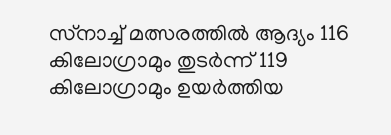സ്‌നാച്ച് മത്സരത്തില്‍ ആദ്യം 116 കിലോഗ്രാമും തുടര്‍ന്ന് 119 കിലോഗ്രാമും ഉയര്‍ത്തിയ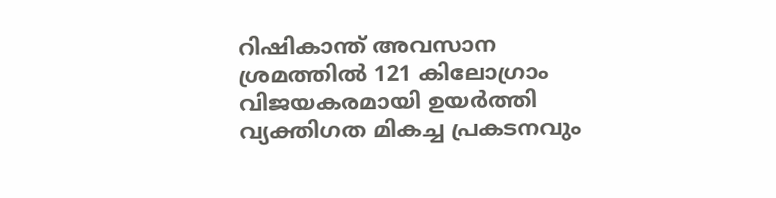റിഷികാന്ത് അവസാന ശ്രമത്തില്‍ 121 കിലോഗ്രാം വിജയകരമായി ഉയര്‍ത്തി വ്യക്തിഗത മികച്ച പ്രകടനവും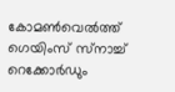കോമണ്‍വെല്‍ത്ത് ഗെയിംസ് സ്‌നാച്ച് റെക്കോര്‍ഡും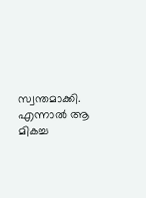സ്വന്തമാക്കി. എന്നാല്‍ ആ മികച്ച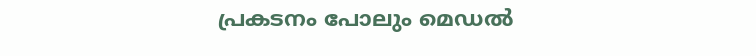പ്രകടനം പോലും മെഡല്‍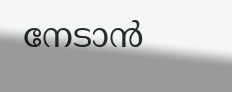നേടാന്‍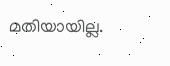മതിയായില്ല.